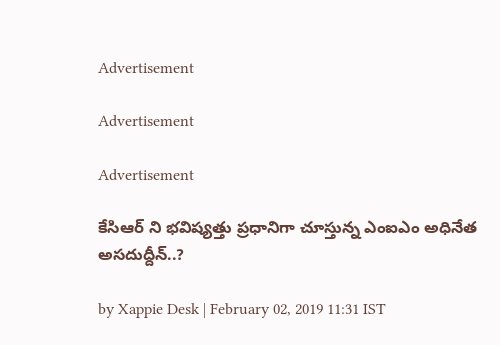Advertisement

Advertisement

Advertisement

కేసిఆర్ ని భవిష్యత్తు ప్రధానిగా చూస్తున్న ఎంఐఎం అధినేత అసదుద్దీన్..?

by Xappie Desk | February 02, 2019 11:31 IST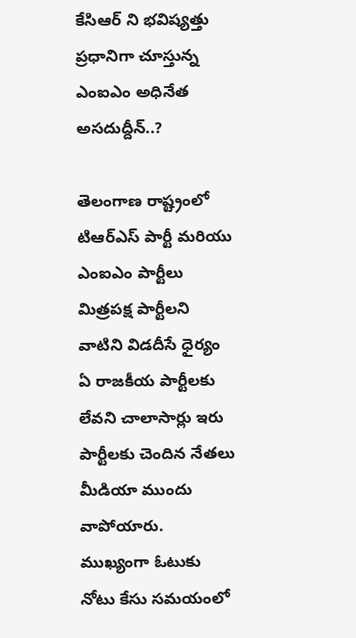కేసిఆర్ ని భవిష్యత్తు ప్రధానిగా చూస్తున్న ఎంఐఎం అధినేత అసదుద్దీన్..?

తెలంగాణ రాష్ట్రంలో టిఆర్ఎస్ పార్టీ మరియు ఎంఐఎం పార్టీలు మిత్రపక్ష పార్టీలని వాటిని విడదీసే ధైర్యం ఏ రాజకీయ పార్టీలకు లేవని చాలాసార్లు ఇరు పార్టీలకు చెందిన నేతలు మీడియా ముందు వాపోయారు. ముఖ్యంగా ఓటుకు నోటు కేసు సమయంలో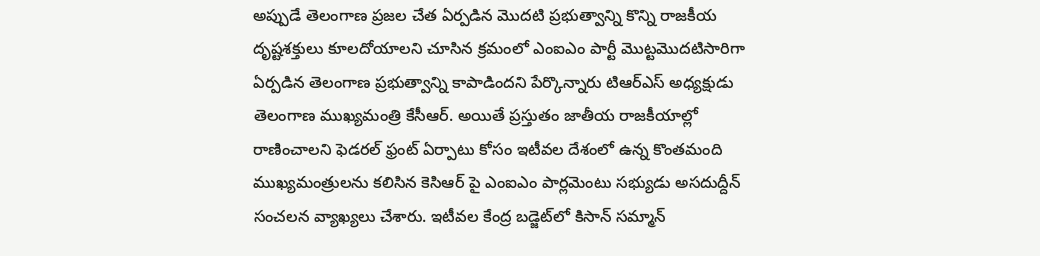అప్పుడే తెలంగాణ ప్రజల చేత ఏర్పడిన మొదటి ప్రభుత్వాన్ని కొన్ని రాజకీయ దృష్టశక్తులు కూలదోయాలని చూసిన క్రమంలో ఎంఐఎం పార్టీ మొట్టమొదటిసారిగా ఏర్పడిన తెలంగాణ ప్రభుత్వాన్ని కాపాడిందని పేర్కొన్నారు టిఆర్ఎస్ అధ్యక్షుడు తెలంగాణ ముఖ్యమంత్రి కేసీఆర్. అయితే ప్రస్తుతం జాతీయ రాజకీయాల్లో రాణించాలని ఫెడరల్ ఫ్రంట్ ఏర్పాటు కోసం ఇటీవల దేశంలో ఉన్న కొంతమంది ముఖ్యమంత్రులను కలిసిన కెసిఆర్ పై ఎంఐఎం పార్లమెంటు సభ్యుడు అసదుద్దీన్ సంచలన వ్యాఖ్యలు చేశారు. ఇటీవల కేంద్ర బడ్జెట్‌లో కిసాన్‌ సమ్మాన్‌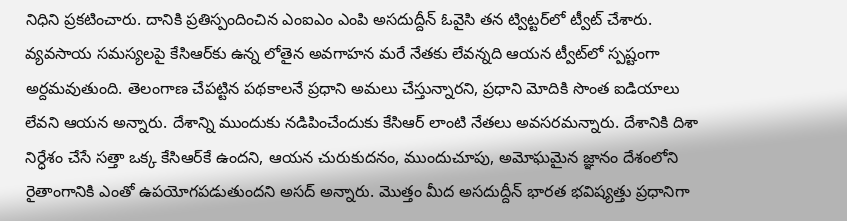నిధిని ప్రకటించారు. దానికి ప్రతిస్పందించిన ఎంఐఎం ఎంపి అసదుద్దీన్‌ ఓవైసి తన ట్విట్టర్‌లో ట్వీట్‌ చేశారు. వ్యవసాయ సమస్యలపై కేసిఆర్‌కు ఉన్న లోతైన అవగాహన మరే నేతకు లేవన్నది ఆయన ట్వీట్‌లో స్పష్టంగా అర్దమవుతుంది. తెలంగాణ చేపట్టిన పథకాలనే ప్రధాని అమలు చేస్తున్నారని, ప్రధాని మోదికి సొంత ఐడియాలు లేవని ఆయన అన్నారు. దేశాన్ని ముందుకు నడిపించేందుకు కేసిఆర్‌ లాంటి నేతలు అవసరమన్నారు. దేశానికి దిశా నిర్ధేశం చేసే సత్తా ఒక్క కేసిఆర్‌కే ఉందని, ఆయన చురుకుదనం, ముందుచూపు, అమోఘమైన జ్ఞానం దేశంలోని రైతాంగానికి ఎంతో ఉపయోగపడుతుందని అసద్‌ అన్నారు. మొత్తం మీద అసదుద్దీన్ భారత భవిష్యత్తు ప్రధానిగా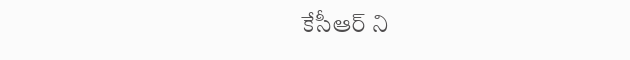కేసీఆర్ ని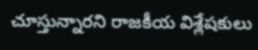చూస్తున్నారని రాజకీయ విశ్లేషకులు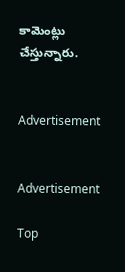కామెంట్లు చేస్తున్నారు.


Advertisement


Advertisement

Top